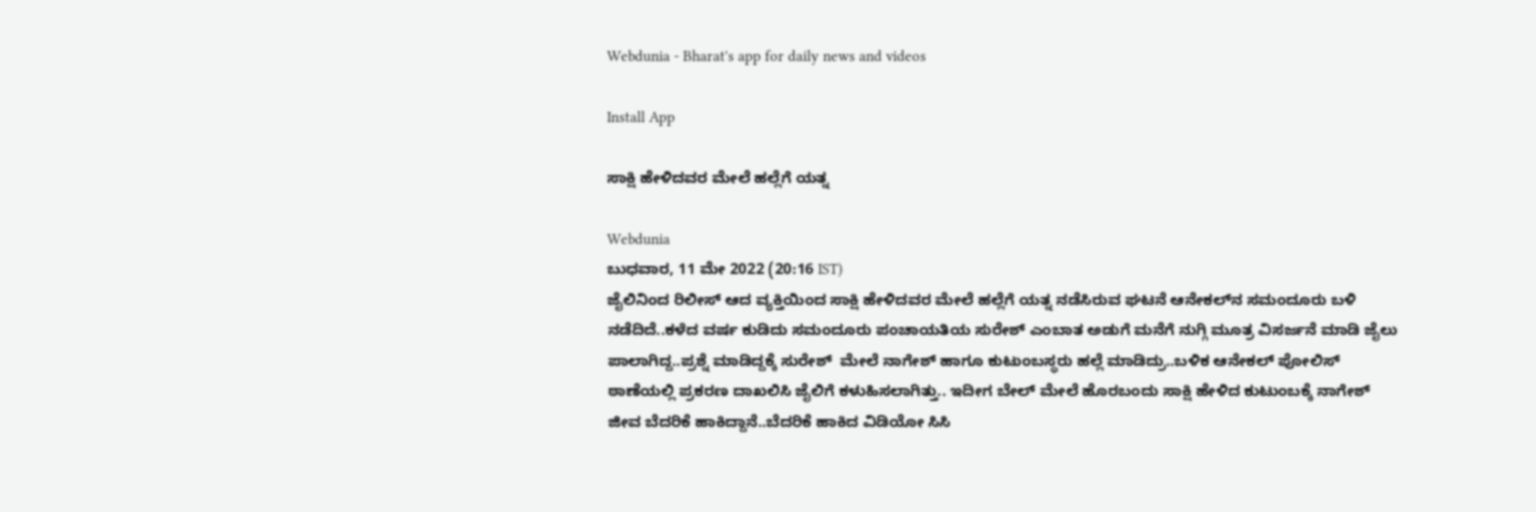Webdunia - Bharat's app for daily news and videos

Install App

ಸಾಕ್ಷಿ‌ ಹೇಳಿದವರ ಮೇಲೆ ಹಲ್ಲೆಗೆ ಯತ್ನ

Webdunia
ಬುಧವಾರ, 11 ಮೇ 2022 (20:16 IST)
ಜೈಲಿನಿಂದ ರಿಲೀಸ್‌ ಆದ ವ್ಯಕ್ತಿಯಿಂದ ಸಾಕ್ಷಿ ಹೇಳಿದವರ ಮೇಲೆ ಹಲ್ಲೆಗೆ ಯತ್ನ ನಡೆಸಿರುವ ಘಟನೆ ಆನೇಕಲ್‌ನ ಸಮಂದೂರು ಬಳಿ ನಡೆದಿದೆ..ಕಳೆದ ವರ್ಷ ಕುಡಿದು ಸಮಂದೂರು ಪಂಚಾಯತಿಯ ಸುರೇಶ್‌ ಎಂಬಾತ ಅಡುಗೆ ಮನೆಗೆ ನುಗ್ಗಿ ಮೂತ್ರ ವಿಸರ್ಜನೆ ಮಾಡಿ ಜೈಲು ಪಾಲಾಗಿದ್ದ..ಪ್ರಶ್ನೆ ಮಾಡಿದ್ದಕ್ಕೆ ಸುರೇಶ್  ಮೇಲೆ ನಾಗೇಶ್ ಹಾಗೂ ಕುಟುಂಬಸ್ಥರು ಹಲ್ಲೆ ಮಾಡಿದ್ರು..ಬಳಿಕ ಆನೇಕಲ್ ಪೋಲಿಸ್ ಠಾಣೆಯಲ್ಲಿ ಪ್ರಕರಣ ದಾಖಲಿಸಿ ಜೈಲಿಗೆ ಕಳುಹಿಸಲಾಗಿತ್ತು.. ಇದೀಗ ಬೇಲ್‌ ಮೇಲೆ ಹೊರಬಂದು ಸಾಕ್ಷಿ ಹೇಳಿದ ಕುಟುಂಬಕ್ಕೆ ನಾಗೇಶ್‌ ಜೀವ ಬೆದರಿಕೆ ಹಾಕಿದ್ದಾನೆ..ಬೆದರಿಕೆ ಹಾಕಿದ ವಿಡಿಯೋ ಸಿಸಿ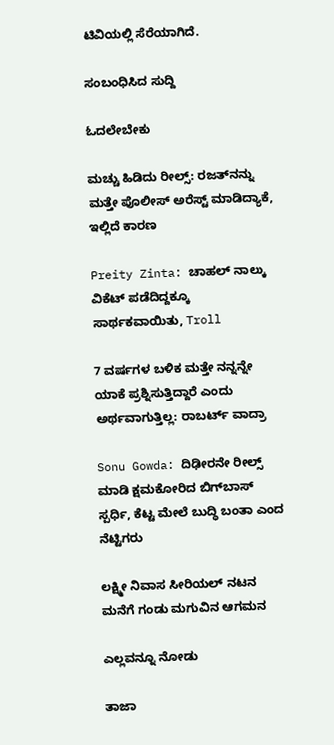ಟಿವಿಯಲ್ಲಿ ಸೆರೆಯಾಗಿದೆ.

ಸಂಬಂಧಿಸಿದ ಸುದ್ದಿ

ಓದಲೇಬೇಕು

ಮಚ್ಚು ಹಿಡಿದು ರೀಲ್ಸ್‌: ರಜತ್‌ನನ್ನು ಮತ್ತೇ ಪೊಲೀಸ್ ಅರೆಸ್ಟ್ ಮಾಡಿದ್ಯಾಕೆ, ಇಲ್ಲಿದೆ ಕಾರಣ

Preity Zinta: ಚಾಹಲ್ ನಾಲ್ಕು ವಿಕೆಟ್ ಪಡೆದಿದ್ದಕ್ಕೂ ಸಾರ್ಥಕವಾಯಿತು, Troll

7 ವರ್ಷಗಳ ಬಳಿಕ ಮತ್ತೇ ನನ್ನನ್ನೇ ಯಾಕೆ ಪ್ರಶ್ನಿಸುತ್ತಿದ್ದಾರೆ ಎಂದು ಅರ್ಥವಾಗುತ್ತಿಲ್ಲ: ರಾಬರ್ಟ್‌ ವಾದ್ರಾ

Sonu Gowda: ದಿಢೀರನೇ ರೀಲ್ಸ್ ಮಾಡಿ ಕ್ಷಮಕೋರಿದ ಬಿಗ್‌ಬಾಸ್‌ ಸ್ಪರ್ಧಿ, ಕೆಟ್ಟ ಮೇಲೆ ಬುದ್ಧಿ ಬಂತಾ ಎಂದ ನೆಟ್ಟಿಗರು

ಲಕ್ಷ್ಮೀ ನಿವಾಸ ಸೀರಿಯಲ್ ನಟನ ಮನೆಗೆ ಗಂಡು ಮಗುವಿನ ಆಗಮನ

ಎಲ್ಲವನ್ನೂ ನೋಡು

ತಾಜಾ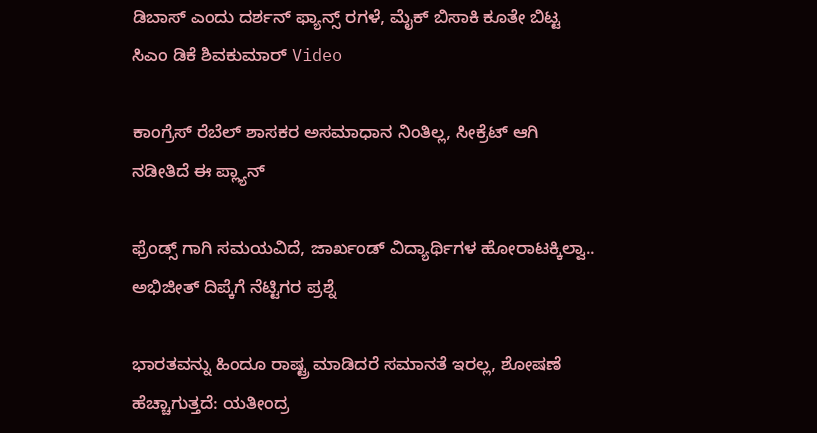ಡಿಬಾಸ್ ಎಂದು ದರ್ಶನ್ ಫ್ಯಾನ್ಸ್ ರಗಳೆ, ಮೈಕ್ ಬಿಸಾಕಿ ಕೂತೇ ಬಿಟ್ಟ ಸಿಎಂ ಡಿಕೆ ಶಿವಕುಮಾರ್ Video

ಕಾಂಗ್ರೆಸ್ ರೆಬೆಲ್ ಶಾಸಕರ ಅಸಮಾಧಾನ ನಿಂತಿಲ್ಲ, ಸೀಕ್ರೆಟ್ ಆಗಿ ನಡೀತಿದೆ ಈ ಪ್ಲ್ಯಾನ್

ಫ್ರೆಂಡ್ಸ್ ಗಾಗಿ ಸಮಯವಿದೆ, ಜಾರ್ಖಂಡ್ ವಿದ್ಯಾರ್ಥಿಗಳ ಹೋರಾಟಕ್ಕಿಲ್ವಾ.. ಅಭಿಜೀತ್ ದಿಪ್ಕೆಗೆ ನೆಟ್ಟಿಗರ ಪ್ರಶ್ನೆ

ಭಾರತವನ್ನು ಹಿಂದೂ ರಾಷ್ಟ್ರ ಮಾಡಿದರೆ ಸಮಾನತೆ ಇರಲ್ಲ, ಶೋಷಣೆ ಹೆಚ್ಚಾಗುತ್ತದೆ: ಯತೀಂದ್ರ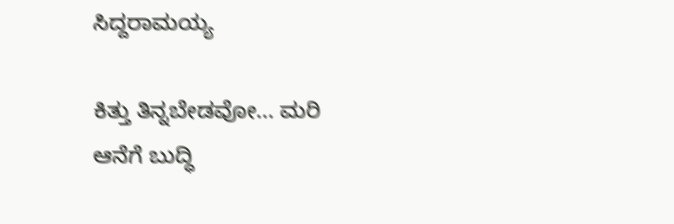ಸಿದ್ದರಾಮಯ್ಯ

ಕಿತ್ತು ತಿನ್ನಬೇಡವೋ... ಮರಿ ಆನೆಗೆ ಬುದ್ಧಿ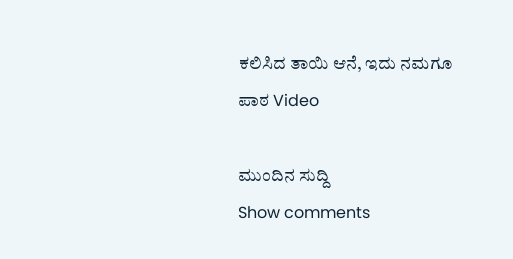ಕಲಿಸಿದ ತಾಯಿ ಆನೆ, ಇದು ನಮಗೂ ಪಾಠ Video

ಮುಂದಿನ ಸುದ್ದಿ
Show comments